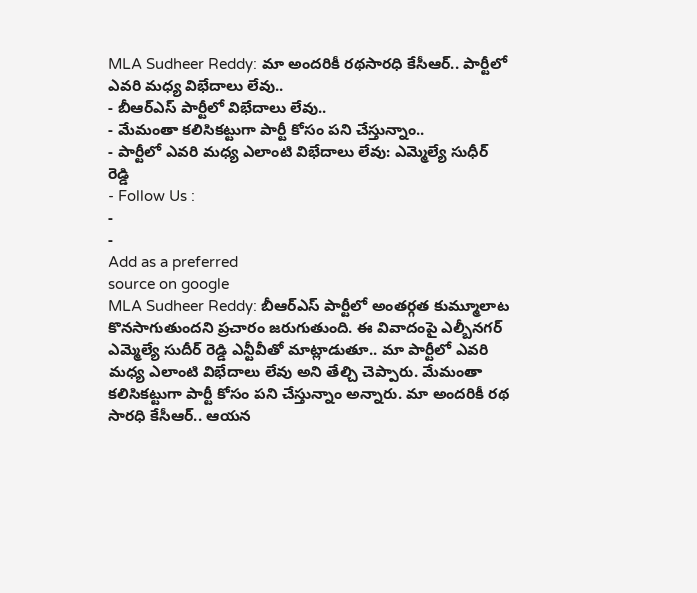MLA Sudheer Reddy: మా అందరికీ రథసారధి కేసీఆర్.. పార్టీలో ఎవరి మధ్య విభేదాలు లేవు..
- బీఆర్ఎస్ పార్టీలో విభేదాలు లేవు..
- మేమంతా కలిసికట్టుగా పార్టీ కోసం పని చేస్తున్నాం..
- పార్టీలో ఎవరి మధ్య ఎలాంటి విభేదాలు లేవు: ఎమ్మెల్యే సుధీర్ రెడ్డి
- Follow Us :
-
-
Add as a preferred
source on google
MLA Sudheer Reddy: బీఆర్ఎస్ పార్టీలో అంతర్గత కుమ్మూలాట కొనసాగుతుందని ప్రచారం జరుగుతుంది. ఈ వివాదంపై ఎల్బీనగర్ ఎమ్మెల్యే సుదీర్ రెడ్డి ఎన్టీవీతో మాట్లాడుతూ.. మా పార్టీలో ఎవరి మధ్య ఎలాంటి విభేదాలు లేవు అని తేల్చి చెప్పారు. మేమంతా కలిసికట్టుగా పార్టీ కోసం పని చేస్తున్నాం అన్నారు. మా అందరికీ రథ సారధి కేసీఆర్.. ఆయన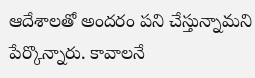ఆదేశాలతో అందరం పని చేస్తున్నామని పేర్కొన్నారు. కావాలనే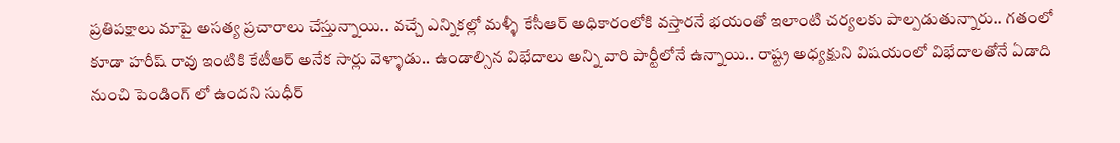ప్రతిపక్షాలు మాపై అసత్య ప్రచారాలు చేస్తున్నాయి.. వచ్చే ఎన్నికల్లో మళ్ళీ కేసీఆర్ అధికారంలోకి వస్తారనే భయంతో ఇలాంటి చర్యలకు పాల్పడుతున్నారు.. గతంలో కూడా హరీష్ రావు ఇంటికి కేటీఆర్ అనేక సార్లు వెళ్ళాడు.. ఉండాల్సిన విభేదాలు అన్ని వారి పార్టీలోనే ఉన్నాయి.. రాష్ట్ర అధ్యక్షుని విషయంలో విభేదాలతోనే ఏడాది నుంచి పెండింగ్ లో ఉందని సుధీర్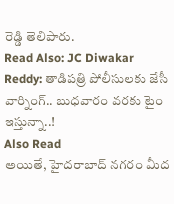రెడ్డి తెలిపారు.
Read Also: JC Diwakar Reddy: తాడిపత్రి పోలీసులకు జేసీ వార్నింగ్.. బుధవారం వరకు టైం ఇస్తున్నా..!
Also Read
అయితే, హైదరాబాద్ నగరం మీద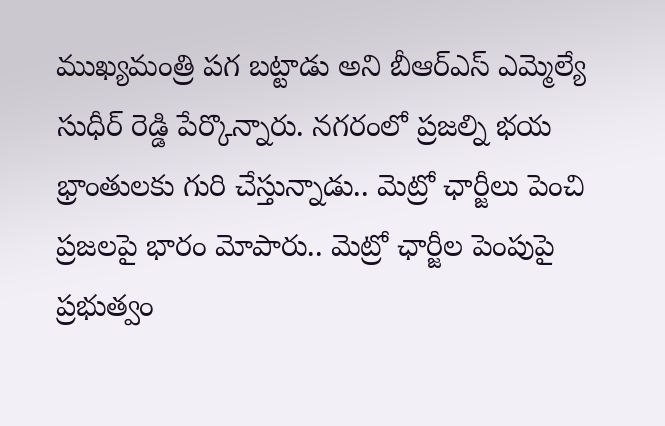ముఖ్యమంత్రి పగ బట్టాడు అని బీఆర్ఎస్ ఎమ్మెల్యే సుధీర్ రెడ్డి పేర్కొన్నారు. నగరంలో ప్రజల్ని భయ భ్రాంతులకు గురి చేస్తున్నాడు.. మెట్రో ఛార్జీలు పెంచి ప్రజలపై భారం మోపారు.. మెట్రో ఛార్జీల పెంపుపై ప్రభుత్వం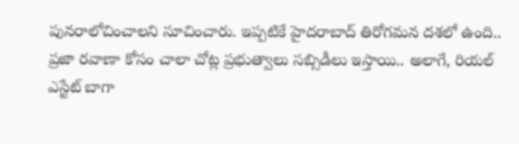పునరాలోచించాలని సూచించారు. ఇప్పటికే హైదరాబాద్ తిరోగమన దశలో ఉంది.. ప్రజా రవాణా కోసం చాలా చోట్ల ప్రభుత్వాలు సబ్సిడీలు ఇస్తాయి.. అలాగే, రియల్ ఎస్టేట్ బాగా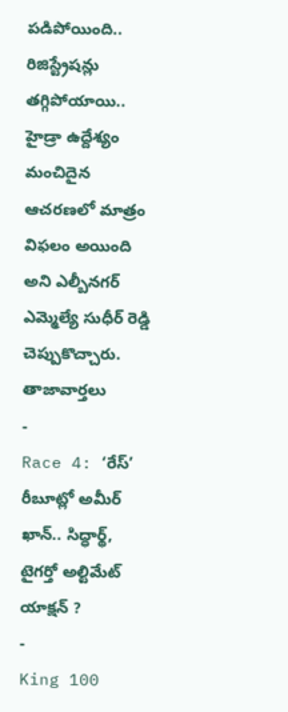పడిపోయింది.. రిజిస్ట్రేషన్లు తగ్గిపోయాయి.. హైడ్రా ఉద్దేశ్యం మంచిదైన ఆచరణలో మాత్రం విఫలం అయింది అని ఎల్బీనగర్ ఎమ్మెల్యే సుధీర్ రెడ్డి చెప్పుకొచ్చారు.
తాజావార్తలు
-
Race 4: ‘రేస్’ రీబూట్లో అమీర్ ఖాన్.. సిద్ధార్థ్, టైగర్తో అల్టిమేట్ యాక్షన్ ?
-
King 100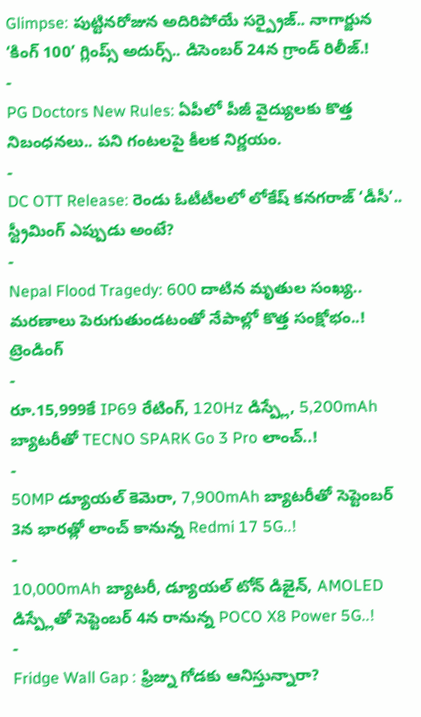Glimpse: పుట్టినరోజున అదిరిపోయే సర్ప్రైజ్.. నాగార్జున ‘కింగ్ 100’ గ్లింప్స్ అదుర్స్.. డిసెంబర్ 24న గ్రాండ్ రిలీజ్.!
-
PG Doctors New Rules: ఏపీలో పీజీ వైద్యులకు కొత్త నిబంధనలు.. పని గంటలపై కీలక నిర్ణయం.
-
DC OTT Release: రెండు ఓటీటీలలో లోకేష్ కనగరాజ్ ‘డీసీ’.. స్ట్రీమింగ్ ఎప్పుడు అంటే?
-
Nepal Flood Tragedy: 600 దాటిన మృతుల సంఖ్య.. మరణాలు పెరుగుతుండటంతో నేపాల్లో కొత్త సంక్షోభం..!
ట్రెండింగ్
-
రూ.15,999కే IP69 రేటింగ్, 120Hz డిస్ప్లే, 5,200mAh బ్యాటరీతో TECNO SPARK Go 3 Pro లాంచ్..!
-
50MP డ్యూయల్ కెమెరా, 7,900mAh బ్యాటరీతో సెప్టెంబర్ 3న భారత్లో లాంచ్ కానున్న Redmi 17 5G..!
-
10,000mAh బ్యాటరీ, డ్యూయల్ టోన్ డిజైన్, AMOLED డిస్ప్లేతో సెప్టెంబర్ 4న రానున్న POCO X8 Power 5G..!
-
Fridge Wall Gap : ఫ్రిజ్ను గోడకు ఆనిస్తున్నారా?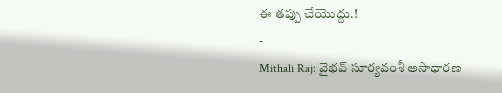ఈ తప్పు చేయొద్దు.!
-
Mithali Raj: వైభవ్ సూర్యవంశీ అసాధారణ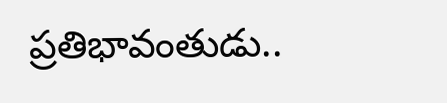ప్రతిభావంతుడు..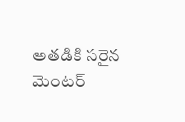అతడికి సరైన మెంటర్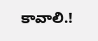కావాలి.!